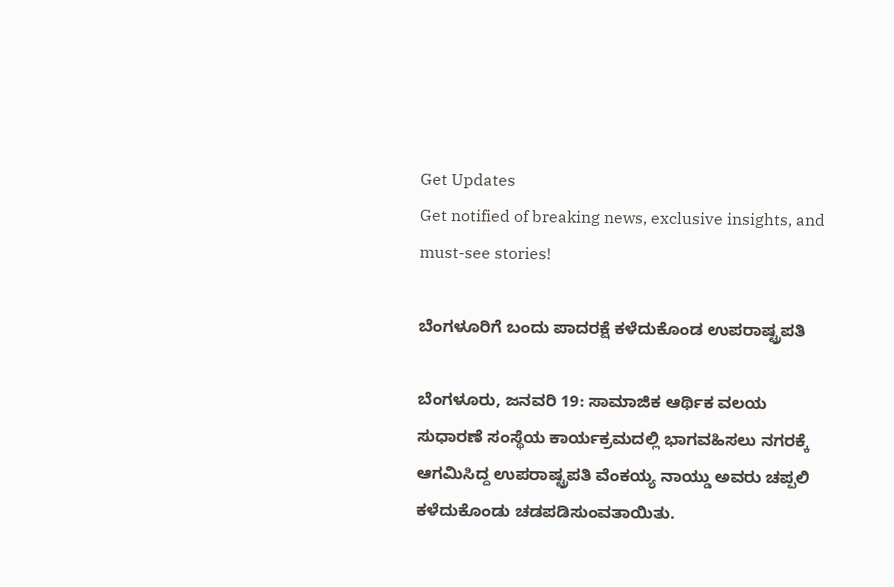Get Updates
Get notified of breaking news, exclusive insights, and must-see stories!

ಬೆಂಗಳೂರಿಗೆ ಬಂದು ಪಾದರಕ್ಷೆ ಕಳೆದುಕೊಂಡ ಉಪರಾಷ್ಟ್ರಪತಿ

ಬೆಂಗಳೂರು, ಜನವರಿ 19: ಸಾಮಾಜಿಕ ಆರ್ಥಿಕ ವಲಯ ಸುಧಾರಣೆ ಸಂಸ್ಥೆಯ ಕಾರ್ಯಕ್ರಮದಲ್ಲಿ ಭಾಗವಹಿಸಲು ನಗರಕ್ಕೆ ಆಗಮಿಸಿದ್ದ ಉಪರಾಷ್ಟ್ರಪತಿ ವೆಂಕಯ್ಯ ನಾಯ್ಡು ಅವರು ಚಪ್ಪಲಿ ಕಳೆದುಕೊಂಡು ಚಡಪಡಿಸುಂವತಾಯಿತು.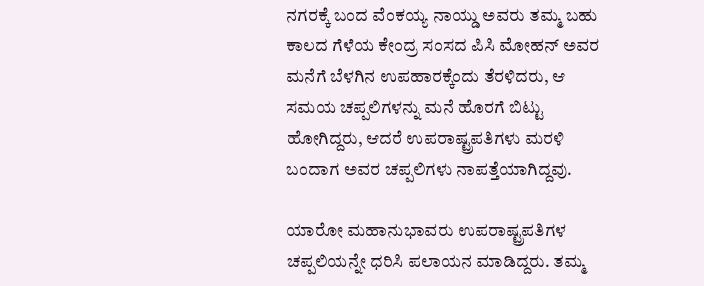ನಗರಕ್ಕೆ ಬಂದ ವೆಂಕಯ್ಯ ನಾಯ್ಡು ಅವರು ತಮ್ಮ ಬಹು ಕಾಲದ ಗೆಳೆಯ ಕೇಂದ್ರ ಸಂಸದ ಪಿಸಿ ಮೋಹನ್ ಅವರ ಮನೆಗೆ ಬೆಳಗಿನ ಉಪಹಾರಕ್ಕೆಂದು ತೆರಳಿದರು, ಆ ಸಮಯ ಚಪ್ಪಲಿಗಳನ್ನು ಮನೆ ಹೊರಗೆ ಬಿಟ್ಟು ಹೋಗಿದ್ದರು, ಆದರೆ ಉಪರಾಷ್ಟ್ರಪತಿಗಳು ಮರಳಿ ಬಂದಾಗ ಅವರ ಚಪ್ಪಲಿಗಳು ನಾಪತ್ತೆಯಾಗಿದ್ದವು.

ಯಾರೋ ಮಹಾನುಭಾವರು ಉಪರಾಷ್ಟ್ರಪತಿಗಳ ಚಪ್ಪಲಿಯನ್ನೇ ಧರಿಸಿ ಪಲಾಯನ ಮಾಡಿದ್ದರು. ತಮ್ಮ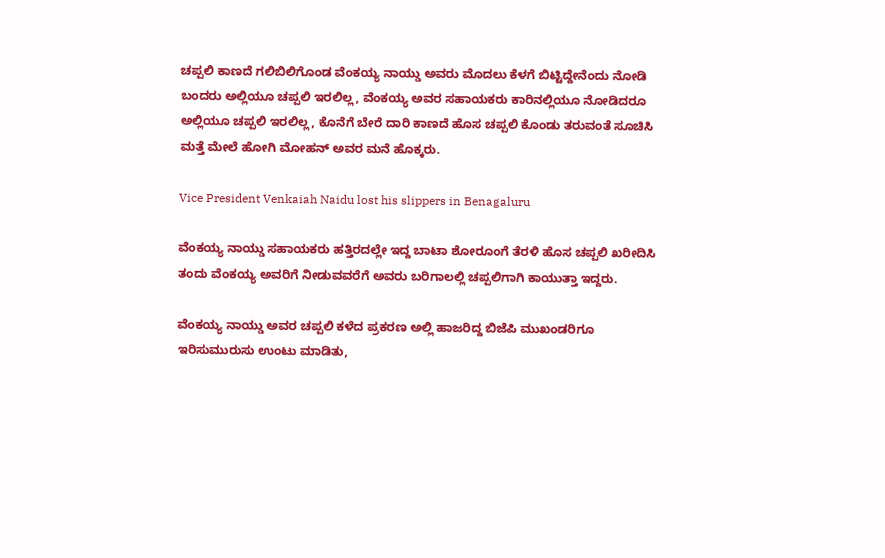ಚಪ್ಪಲಿ ಕಾಣದೆ ಗಲಿಬಿಲಿಗೊಂಡ ವೆಂಕಯ್ಯ ನಾಯ್ಡು ಅವರು ಮೊದಲು ಕೆಳಗೆ ಬಿಟ್ಟಿದ್ದೇನೆಂದು ನೋಡಿ ಬಂದರು ಅಲ್ಲಿಯೂ ಚಪ್ಪಲಿ ಇರಲಿಲ್ಲ, ವೆಂಕಯ್ಯ ಅವರ ಸಹಾಯಕರು ಕಾರಿನಲ್ಲಿಯೂ ನೋಡಿದರೂ ಅಲ್ಲಿಯೂ ಚಪ್ಪಲಿ ಇರಲಿಲ್ಲ, ಕೊನೆಗೆ ಬೇರೆ ದಾರಿ ಕಾಣದೆ ಹೊಸ ಚಪ್ಪಲಿ ಕೊಂಡು ತರುವಂತೆ ಸೂಚಿಸಿ ಮತ್ತೆ ಮೇಲೆ ಹೋಗಿ ಮೋಹನ್ ಅವರ ಮನೆ ಹೊಕ್ಕರು.

Vice President Venkaiah Naidu lost his slippers in Benagaluru

ವೆಂಕಯ್ಯ ನಾಯ್ಡು ಸಹಾಯಕರು ಹತ್ತಿರದಲ್ಲೇ ಇದ್ದ ಬಾಟಾ ಶೋರೂಂಗೆ ತೆರಳಿ ಹೊಸ ಚಪ್ಪಲಿ ಖರೀದಿಸಿ ತಂದು ವೆಂಕಯ್ಯ ಅವರಿಗೆ ನೀಡುವವರೆಗೆ ಅವರು ಬರಿಗಾಲಲ್ಲಿ ಚಪ್ಪಲಿಗಾಗಿ ಕಾಯುತ್ತಾ ಇದ್ದರು.

ವೆಂಕಯ್ಯ ನಾಯ್ಡು ಅವರ ಚಪ್ಪಲಿ ಕಳೆದ ಪ್ರಕರಣ ಅಲ್ಲಿ ಹಾಜರಿದ್ದ ಬಿಜೆಪಿ ಮುಖಂಡರಿಗೂ ಇರಿಸುಮುರುಸು ಉಂಟು ಮಾಡಿತು,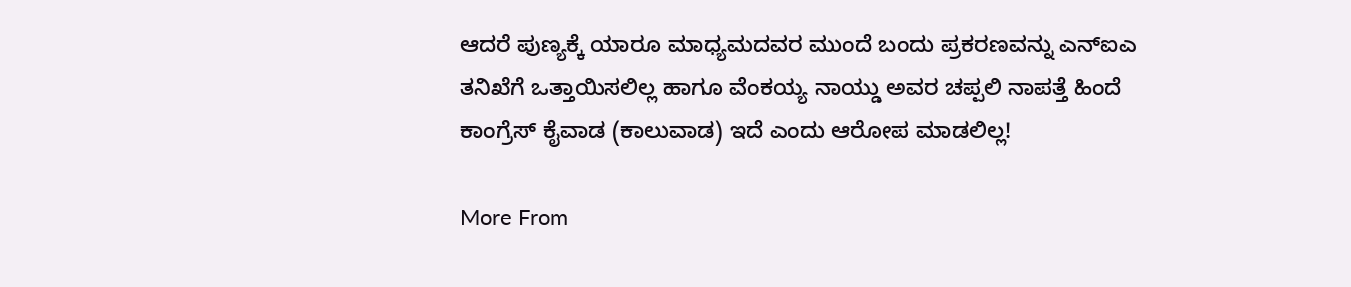ಆದರೆ ಪುಣ್ಯಕ್ಕೆ ಯಾರೂ ಮಾಧ್ಯಮದವರ ಮುಂದೆ ಬಂದು ಪ್ರಕರಣವನ್ನು ಎನ್ಐಎ ತನಿಖೆಗೆ ಒತ್ತಾಯಿಸಲಿಲ್ಲ ಹಾಗೂ ವೆಂಕಯ್ಯ ನಾಯ್ಡು ಅವರ ಚಪ್ಪಲಿ ನಾಪತ್ತೆ ಹಿಂದೆ ಕಾಂಗ್ರೆಸ್ ಕೈವಾಡ (ಕಾಲುವಾಡ) ಇದೆ ಎಂದು ಆರೋಪ ಮಾಡಲಿಲ್ಲ!

More From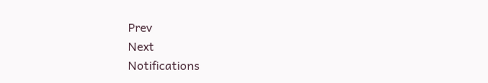Prev
Next
Notifications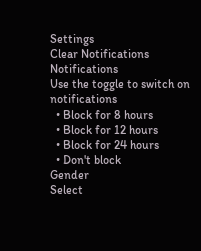Settings
Clear Notifications
Notifications
Use the toggle to switch on notifications
  • Block for 8 hours
  • Block for 12 hours
  • Block for 24 hours
  • Don't block
Gender
Select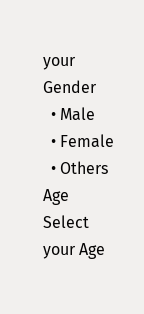your Gender
  • Male
  • Female
  • Others
Age
Select your Age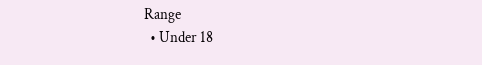Range
  • Under 18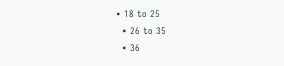• 18 to 25
  • 26 to 35
  • 36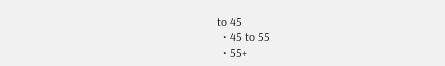to 45
  • 45 to 55
  • 55+